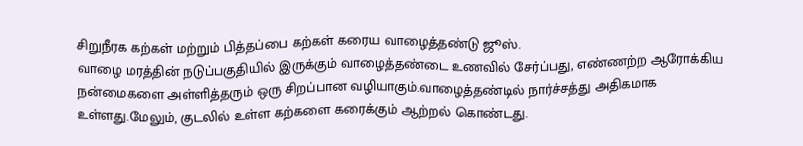சிறுநீரக கற்கள் மற்றும் பித்தப்பை கற்கள் கரைய வாழைத்தண்டு ஜூஸ்.
வாழை மரத்தின் நடுப்பகுதியில் இருக்கும் வாழைத்தண்டை உணவில் சேர்ப்பது, எண்ணற்ற ஆரோக்கிய நன்மைகளை அள்ளித்தரும் ஒரு சிறப்பான வழியாகும்.வாழைத்தண்டில் நார்ச்சத்து அதிகமாக உள்ளது.மேலும், குடலில் உள்ள கற்களை கரைக்கும் ஆற்றல் கொண்டது.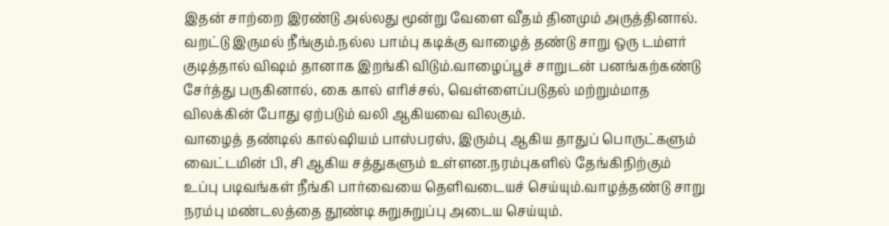இதன் சாற்றை இரண்டு அல்லது மூன்று வேளை வீதம் தினமும் அருத்தினால். வறட்டு இருமல் நீங்கும்.நல்ல பாம்பு கடிக்கு வாழைத் தண்டு சாறு ஒரு டம்ளர் குடித்தால் விஷம் தானாக இறங்கி விடும்.வாழைப்பூச் சாறுடன் பனங்கற்கண்டு சேர்த்து பருகினால், கை கால் எரிச்சல், வெள்ளைப்படுதல் மற்றும்மாத விலக்கின் போது ஏற்படும் வலி ஆகியவை விலகும்.
வாழைத் தண்டில் கால்ஷியம் பாஸ்பரஸ், இரும்பு ஆகிய தாதுப் பொருட்களும் வைட்டமின் பி, சி ஆகிய சத்துகளும் உள்ளன.நரம்புகளில் தேங்கிநிற்கும் உப்பு படிவங்கள் நீங்கி பார்வையை தெளிவடையச் செய்யும்.வாழத்தண்டு சாறு நரம்பு மண்டலத்தை தூண்டி சுறுசுறுப்பு அடைய செய்யும்.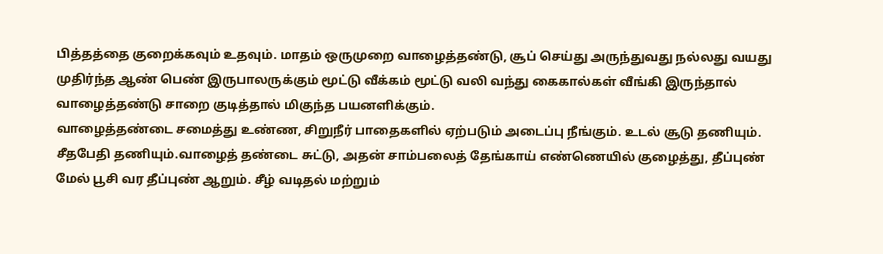பித்தத்தை குறைக்கவும் உதவும். மாதம் ஒருமுறை வாழைத்தண்டு, சூப் செய்து அருந்துவது நல்லது வயது முதிர்ந்த ஆண் பெண் இருபாலருக்கும் மூட்டு வீக்கம் மூட்டு வலி வந்து கைகால்கள் வீங்கி இருந்தால் வாழைத்தண்டு சாறை குடித்தால் மிகுந்த பயனளிக்கும்.
வாழைத்தண்டை சமைத்து உண்ண, சிறுநீர் பாதைகளில் ஏற்படும் அடைப்பு நீங்கும். உடல் சூடு தணியும். சீதபேதி தணியும்.வாழைத் தண்டை சுட்டு, அதன் சாம்பலைத் தேங்காய் எண்ணெயில் குழைத்து, தீப்புண் மேல் பூசி வர தீப்புண் ஆறும். சீழ் வடிதல் மற்றும்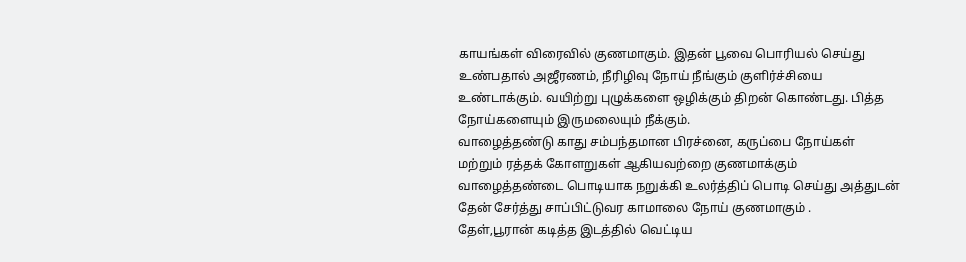காயங்கள் விரைவில் குணமாகும். இதன் பூவை பொரியல் செய்து உண்பதால் அஜீரணம், நீரிழிவு நோய் நீங்கும் குளிர்ச்சியை உண்டாக்கும். வயிற்று புழுக்களை ஒழிக்கும் திறன் கொண்டது. பித்த நோய்களையும் இருமலையும் நீக்கும்.
வாழைத்தண்டு காது சம்பந்தமான பிரச்னை, கருப்பை நோய்கள் மற்றும் ரத்தக் கோளறுகள் ஆகியவற்றை குணமாக்கும் வாழைத்தண்டை பொடியாக நறுக்கி உலர்த்திப் பொடி செய்து அத்துடன் தேன் சேர்த்து சாப்பிட்டுவர காமாலை நோய் குணமாகும் .
தேள்,பூரான் கடித்த இடத்தில் வெட்டிய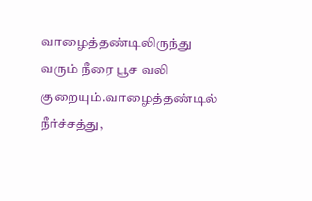வாழைத்தண்டிலிருந்து வரும் நீரை பூச வலி குறையும்.வாழைத்தண்டில் நீர்ச்சத்து,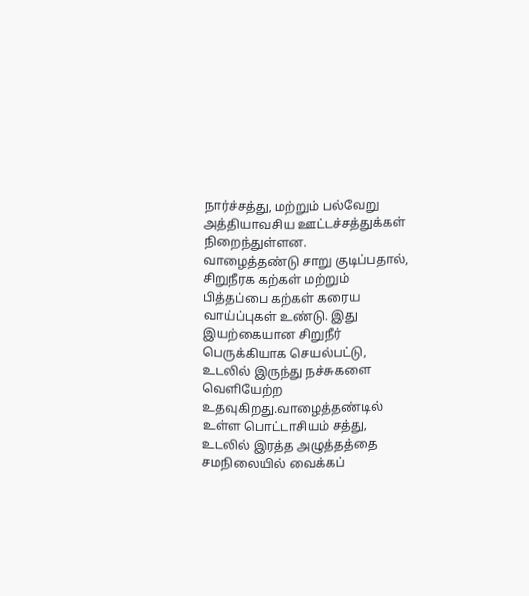நார்ச்சத்து, மற்றும் பல்வேறு அத்தியாவசிய ஊட்டச்சத்துக்கள் நிறைந்துள்ளன.
வாழைத்தண்டு சாறு குடிப்பதால், சிறுநீரக கற்கள் மற்றும் பித்தப்பை கற்கள் கரைய வாய்ப்புகள் உண்டு. இது இயற்கையான சிறுநீர் பெருக்கியாக செயல்பட்டு, உடலில் இருந்து நச்சுகளை வெளியேற்ற உதவுகிறது.வாழைத்தண்டில் உள்ள பொட்டாசியம் சத்து, உடலில் இரத்த அழுத்தத்தை சமநிலையில் வைக்கப்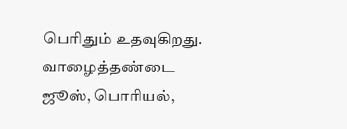பெரிதும் உதவுகிறது.
வாழைத்தண்டை ஜூஸ், பொரியல்,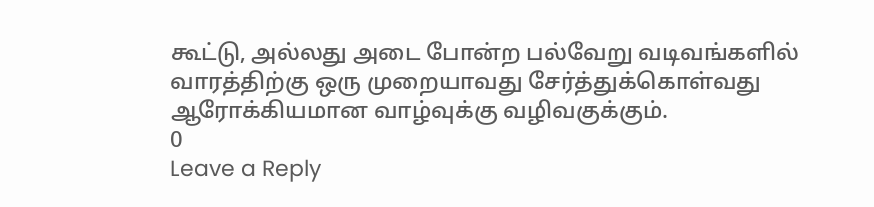கூட்டு, அல்லது அடை போன்ற பல்வேறு வடிவங்களில் வாரத்திற்கு ஒரு முறையாவது சேர்த்துக்கொள்வது ஆரோக்கியமான வாழ்வுக்கு வழிவகுக்கும்.
0
Leave a Reply